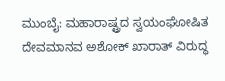ಮುಂಬೈ: ಮಹಾರಾಷ್ಟ್ರದ ಸ್ವಯಂಘೋಷಿತ ದೇವಮಾನವ ಅಶೋಕ್ ಖಾರಾತ್ ವಿರುದ್ಧ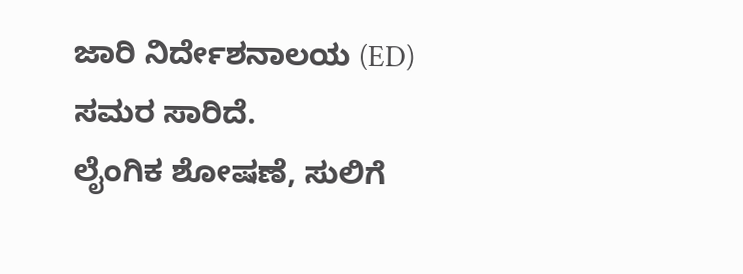ಜಾರಿ ನಿರ್ದೇಶನಾಲಯ (ED) ಸಮರ ಸಾರಿದೆ.
ಲೈಂಗಿಕ ಶೋಷಣೆ, ಸುಲಿಗೆ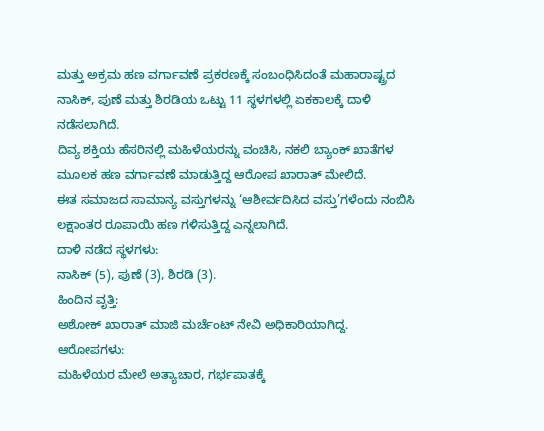ಮತ್ತು ಅಕ್ರಮ ಹಣ ವರ್ಗಾವಣೆ ಪ್ರಕರಣಕ್ಕೆ ಸಂಬಂಧಿಸಿದಂತೆ ಮಹಾರಾಷ್ಟ್ರದ ನಾಸಿಕ್, ಪುಣೆ ಮತ್ತು ಶಿರಡಿಯ ಒಟ್ಟು 11 ಸ್ಥಳಗಳಲ್ಲಿ ಏಕಕಾಲಕ್ಕೆ ದಾಳಿ ನಡೆಸಲಾಗಿದೆ.
ದಿವ್ಯ ಶಕ್ತಿಯ ಹೆಸರಿನಲ್ಲಿ ಮಹಿಳೆಯರನ್ನು ವಂಚಿಸಿ, ನಕಲಿ ಬ್ಯಾಂಕ್ ಖಾತೆಗಳ ಮೂಲಕ ಹಣ ವರ್ಗಾವಣೆ ಮಾಡುತ್ತಿದ್ದ ಆರೋಪ ಖಾರಾತ್ ಮೇಲಿದೆ.
ಈತ ಸಮಾಜದ ಸಾಮಾನ್ಯ ವಸ್ತುಗಳನ್ನು ‘ಆಶೀರ್ವದಿಸಿದ ವಸ್ತು’ಗಳೆಂದು ನಂಬಿಸಿ ಲಕ್ಷಾಂತರ ರೂಪಾಯಿ ಹಣ ಗಳಿಸುತ್ತಿದ್ದ ಎನ್ನಲಾಗಿದೆ.
ದಾಳಿ ನಡೆದ ಸ್ಥಳಗಳು:
ನಾಸಿಕ್ (5), ಪುಣೆ (3), ಶಿರಡಿ (3).
ಹಿಂದಿನ ವೃತ್ತಿ:
ಅಶೋಕ್ ಖಾರಾತ್ ಮಾಜಿ ಮರ್ಚೆಂಟ್ ನೇವಿ ಅಧಿಕಾರಿಯಾಗಿದ್ದ.
ಆರೋಪಗಳು:
ಮಹಿಳೆಯರ ಮೇಲೆ ಅತ್ಯಾಚಾರ, ಗರ್ಭಪಾತಕ್ಕೆ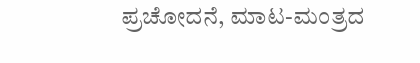ಪ್ರಚೋದನೆ, ಮಾಟ-ಮಂತ್ರದ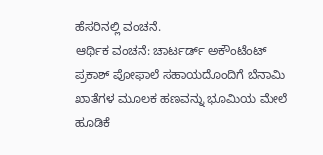ಹೆಸರಿನಲ್ಲಿ ವಂಚನೆ.
ಆರ್ಥಿಕ ವಂಚನೆ: ಚಾರ್ಟರ್ಡ್ ಅಕೌಂಟೆಂಟ್ ಪ್ರಕಾಶ್ ಪೋಫಾಲೆ ಸಹಾಯದೊಂದಿಗೆ ಬೆನಾಮಿ ಖಾತೆಗಳ ಮೂಲಕ ಹಣವನ್ನು ಭೂಮಿಯ ಮೇಲೆ ಹೂಡಿಕೆ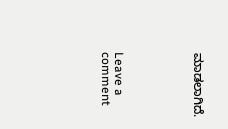ಮಾಡಲಾಗಿದೆ.





Leave a comment